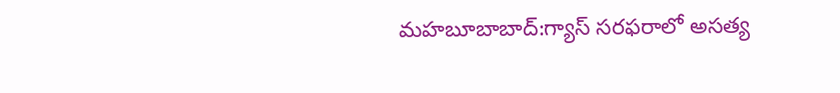మహబూబాబాద్:గ్యాస్ సరఫరాలో అసత్య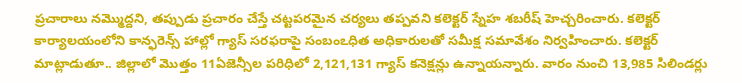ప్రచారాలు నమ్మొద్దని, తప్పుడు ప్రచారం చేస్తే చట్టపరమైన చర్యలు తప్పవని కలెక్టర్ స్నేహ శబరీష్ హెచ్చరించారు. కలెక్టర్ కార్యాలయంలోని కాన్ఫరెన్స్ హాల్లో గ్యాస్ సరఫరాపై సంబంఽధిత అధికారులతో సమీక్ష సమావేశం నిర్వహించారు. కలెక్టర్ మాట్లాడుతూ.. జిల్లాలో మొత్తం 11ఏజెన్సీల పరిధిలో 2,121,131 గ్యాస్ కనెక్షన్లు ఉన్నాయన్నారు. వారం నుంచి 13,985 సిలిండర్లు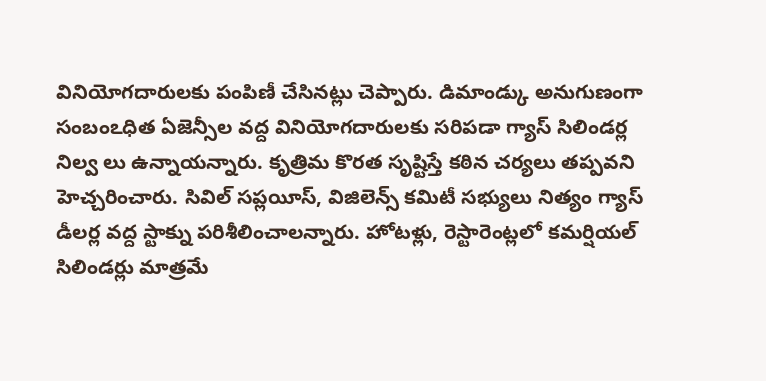వినియోగదారులకు పంపిణీ చేసినట్లు చెప్పారు. డిమాండ్కు అనుగుణంగా సంబంఽధిత ఏజెన్సీల వద్ద వినియోగదారులకు సరిపడా గ్యాస్ సిలిండర్ల నిల్వ లు ఉన్నాయన్నారు. కృత్రిమ కొరత సృష్టిస్తే కఠిన చర్యలు తప్పవని హెచ్చరించారు. సివిల్ సప్లయీస్, విజిలెన్స్ కమిటీ సభ్యులు నిత్యం గ్యాస్ డీలర్ల వద్ద స్టాక్ను పరిశీలించాలన్నారు. హోటళ్లు, రెస్టారెంట్లలో కమర్షియల్ సిలిండర్లు మాత్రమే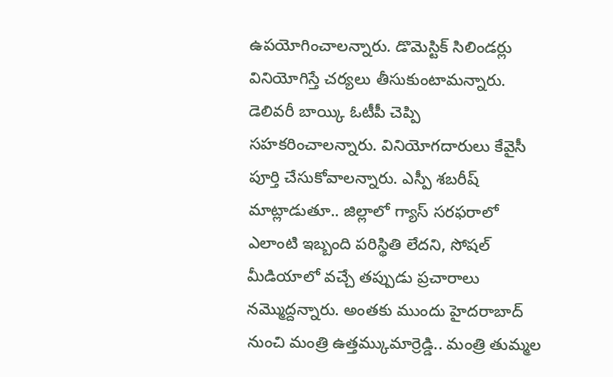ఉపయోగించాలన్నారు. డొమెస్టిక్ సిలిండర్లు వినియోగిస్తే చర్యలు తీసుకుంటామన్నారు. డెలివరీ బాయ్కి ఓటీపీ చెప్పి సహకరించాలన్నారు. వినియోగదారులు కేవైసీ పూర్తి చేసుకోవాలన్నారు. ఎస్పీ శబరీష్ మాట్లాడుతూ.. జిల్లాలో గ్యాస్ సరఫరాలో ఎలాంటి ఇబ్బంది పరిస్థితి లేదని, సోషల్ మీడియాలో వచ్చే తప్పుడు ప్రచారాలు నమ్మొద్దన్నారు. అంతకు ముందు హైదరాబాద్ నుంచి మంత్రి ఉత్తమ్కుమార్రెడ్డి.. మంత్రి తుమ్మల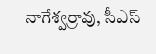నాగేశ్వర్రావు, సీఎస్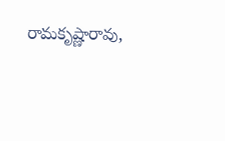రామకృష్ణారావు,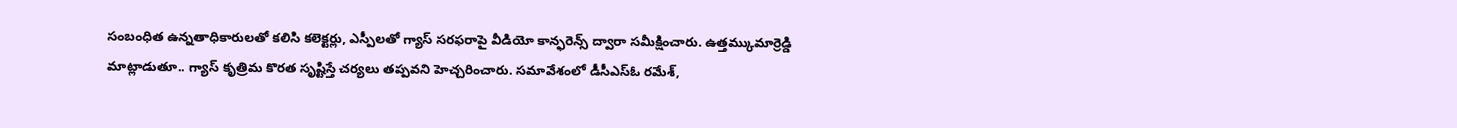సంబంధిత ఉన్నతాధికారులతో కలిసి కలెక్టర్లు, ఎస్పీలతో గ్యాస్ సరఫరాపై వీడియో కాన్ఫరెన్స్ ద్వారా సమీక్షించారు. ఉత్తమ్కుమార్రెడ్డి మాట్లాడుతూ.. గ్యాస్ కృత్రిమ కొరత సృష్టిస్తే చర్యలు తప్పవని హెచ్చరించారు. సమావేశంలో డీసీఎస్ఓ రమేశ్,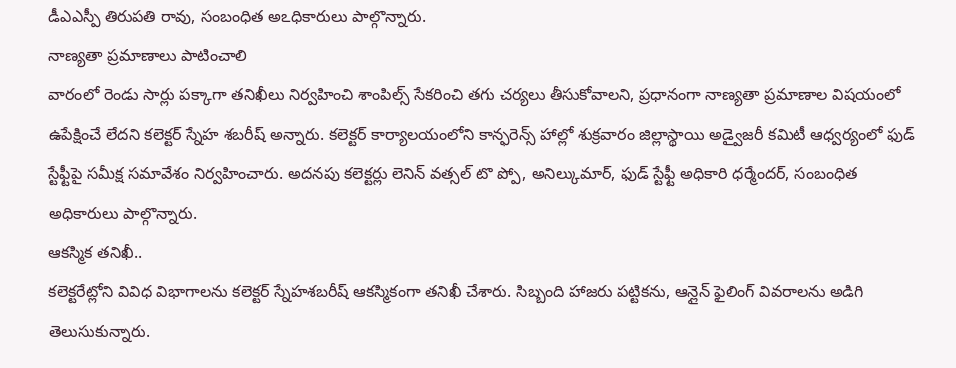డీఎఎస్పీ తిరుపతి రావు, సంబంధిత అఽధికారులు పాల్గొన్నారు.
నాణ్యతా ప్రమాణాలు పాటించాలి
వారంలో రెండు సార్లు పక్కాగా తనిఖీలు నిర్వహించి శాంపిల్స్ సేకరించి తగు చర్యలు తీసుకోవాలని, ప్రధానంగా నాణ్యతా ప్రమాణాల విషయంలో ఉపేక్షించే లేదని కలెక్టర్ స్నేహ శబరీష్ అన్నారు. కలెక్టర్ కార్యాలయంలోని కాన్ఫరెన్స్ హాల్లో శుక్రవారం జిల్లాస్థాయి అడ్వైజరీ కమిటీ ఆధ్వర్యంలో ఫుడ్ స్టేఫ్టీపై సమీక్ష సమావేశం నిర్వహించారు. అదనపు కలెక్టర్లు లెనిన్ వత్సల్ టొ ప్పో, అనిల్కుమార్, ఫుడ్ స్టేఫ్టీ అధికారి ధర్మేందర్, సంబంధిత అధికారులు పాల్గొన్నారు.
ఆకస్మిక తనిఖీ..
కలెక్టరేట్లోని వివిధ విభాగాలను కలెక్టర్ స్నేహశబరీష్ ఆకస్మికంగా తనిఖీ చేశారు. సిబ్బంది హాజరు పట్టికను, ఆన్లైన్ ఫైలింగ్ వివరాలను అడిగి తెలుసుకున్నారు.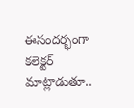ఈసందర్భంగా కలెక్టర్ మాట్లాడుతూ..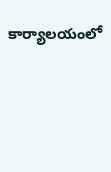కార్యాలయంలో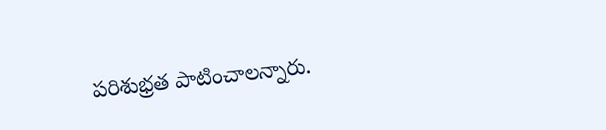పరిశుభ్రత పాటించాలన్నారు.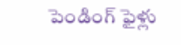పెండింగ్ ఫైళ్లు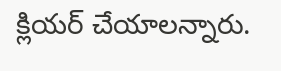క్లియర్ చేయాలన్నారు.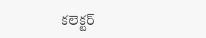కలెక్టర్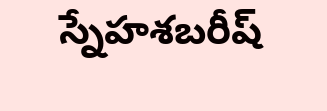స్నేహశబరీష్